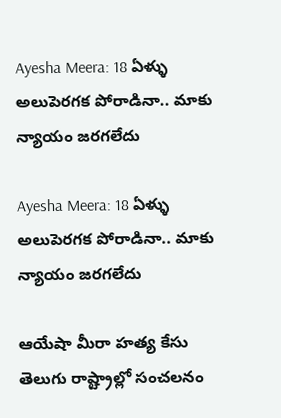Ayesha Meera: 18 ఏళ్ళు అలుపెరగక పోరాడినా.. మాకు న్యాయం జరగలేదు

Ayesha Meera: 18 ఏళ్ళు అలుపెరగక పోరాడినా.. మాకు న్యాయం జరగలేదు

ఆయేషా మీరా హత్య కేసు తెలుగు రాష్ట్రాల్లో సంచలనం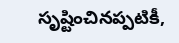సృష్టించినప్పటికీ,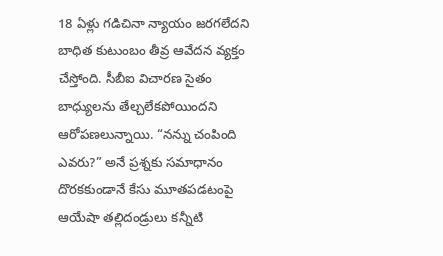18 ఏళ్లు గడిచినా న్యాయం జరగలేదని బాధిత కుటుంబం తీవ్ర ఆవేదన వ్యక్తం చేస్తోంది. సీబీఐ విచారణ సైతం బాధ్యులను తేల్చలేకపోయిందని ఆరోపణలున్నాయి. “నన్ను చంపింది ఎవరు?” అనే ప్రశ్నకు సమాధానం దొరకకుండానే కేసు మూతపడటంపై ఆయేషా తల్లిదండ్రులు కన్నీటి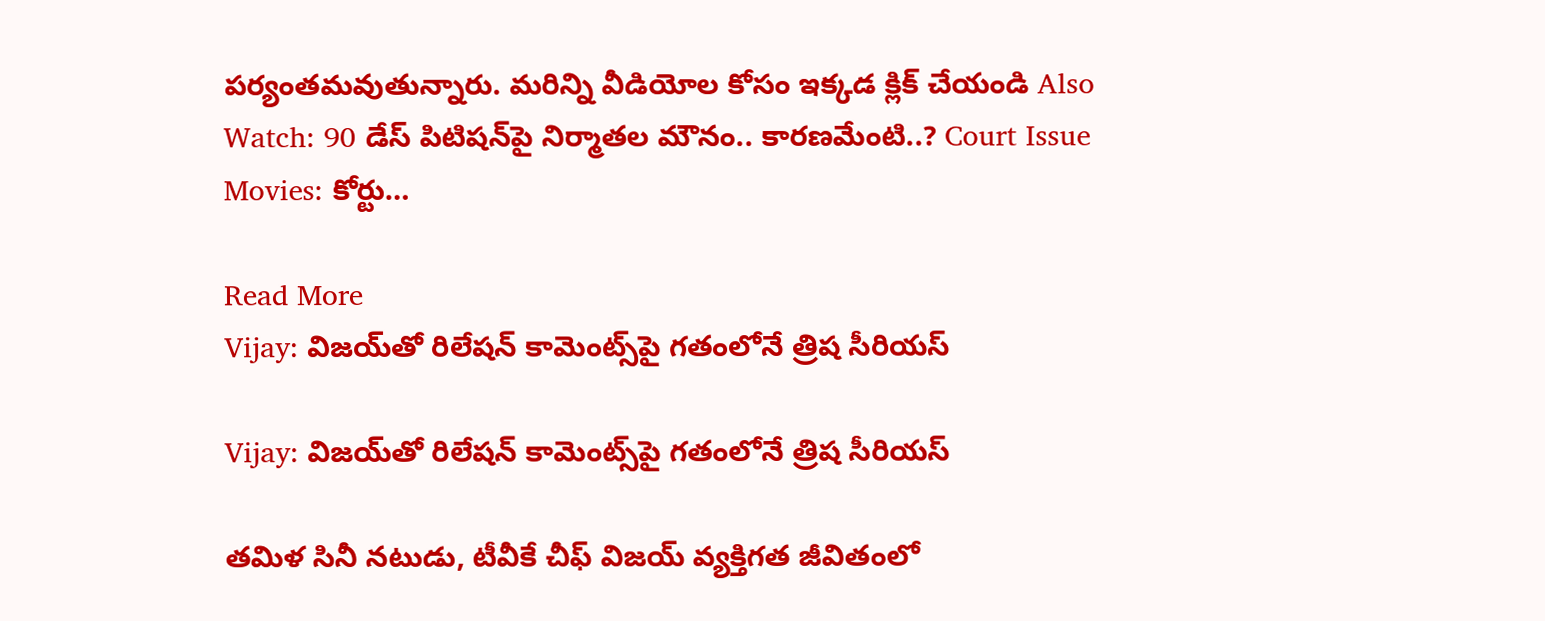పర్యంతమవుతున్నారు. మరిన్ని వీడియోల కోసం ఇక్కడ క్లిక్ చేయండి Also Watch: 90 డేస్ పిటిషన్‌పై నిర్మాతల మౌనం.. కారణమేంటి..? Court Issue Movies: కోర్టు…

Read More
Vijay: విజయ్‌తో రిలేషన్ కామెంట్స్‌పై గతంలోనే త్రిష సీరియస్

Vijay: విజయ్‌తో రిలేషన్ కామెంట్స్‌పై గతంలోనే త్రిష సీరియస్

తమిళ సినీ నటుడు, టీవీకే చీఫ్ విజయ్ వ్యక్తిగత జీవితంలో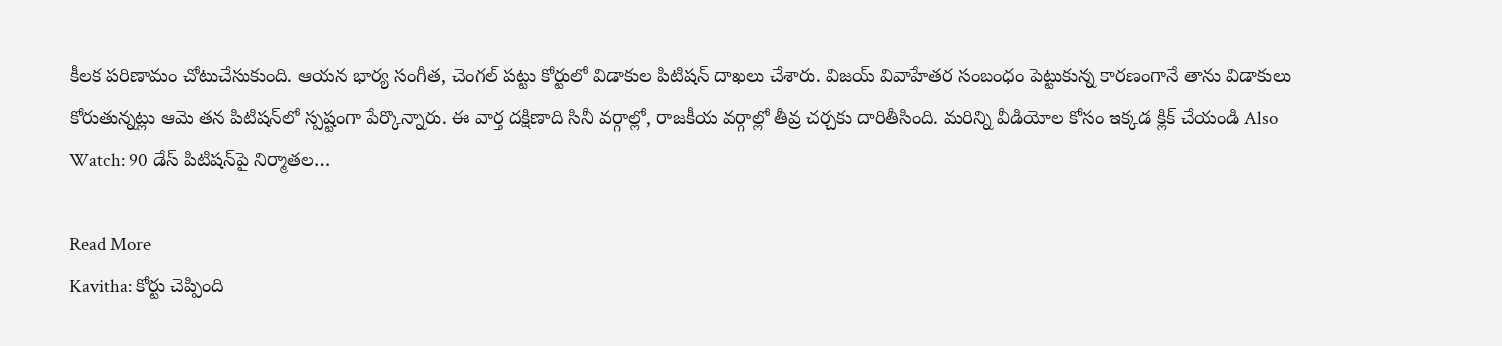కీలక పరిణామం చోటుచేసుకుంది. ఆయన భార్య సంగీత, చెంగల్ పట్టు కోర్టులో విడాకుల పిటిషన్ దాఖలు చేశారు. విజయ్ వివాహేతర సంబంధం పెట్టుకున్న కారణంగానే తాను విడాకులు కోరుతున్నట్లు ఆమె తన పిటిషన్‌లో స్పష్టంగా పేర్కొన్నారు. ఈ వార్త దక్షిణాది సినీ వర్గాల్లో, రాజకీయ వర్గాల్లో తీవ్ర చర్చకు దారితీసింది. మరిన్ని వీడియోల కోసం ఇక్కడ క్లిక్ చేయండి Also Watch: 90 డేస్ పిటిషన్‌పై నిర్మాతల…

Read More
Kavitha: కోర్టు చెప్పింది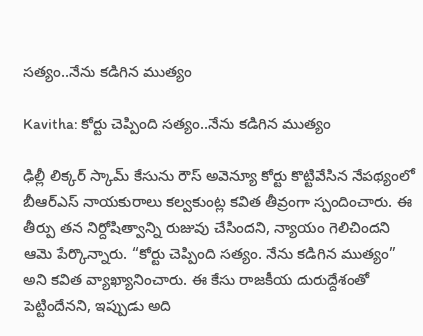సత్యం..నేను కడిగిన ముత్యం

Kavitha: కోర్టు చెప్పింది సత్యం..నేను కడిగిన ముత్యం

ఢిల్లీ లిక్కర్ స్కామ్ కేసును రౌస్ అవెన్యూ కోర్టు కొట్టివేసిన నేపథ్యంలో బీఆర్ఎస్ నాయకురాలు కల్వకుంట్ల కవిత తీవ్రంగా స్పందించారు. ఈ తీర్పు తన నిర్దోషిత్వాన్ని రుజువు చేసిందని, న్యాయం గెలిచిందని ఆమె పేర్కొన్నారు. “కోర్టు చెప్పింది సత్యం. నేను కడిగిన ముత్యం” అని కవిత వ్యాఖ్యానించారు. ఈ కేసు రాజకీయ దురుద్దేశంతో పెట్టిందేనని, ఇప్పుడు అది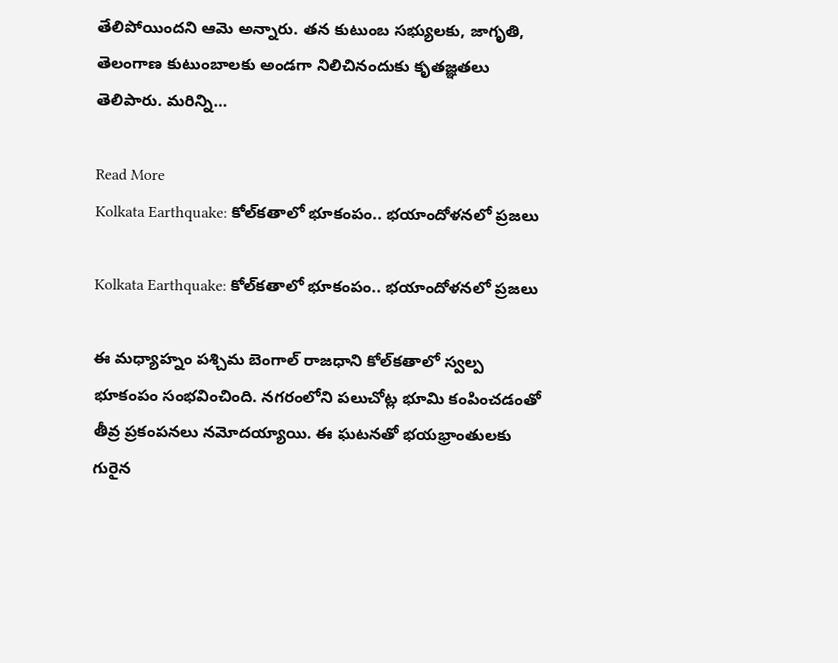తేలిపోయిందని ఆమె అన్నారు. తన కుటుంబ సభ్యులకు, జాగృతి, తెలంగాణ కుటుంబాలకు అండగా నిలిచినందుకు కృతజ్ఞతలు తెలిపారు. మరిన్ని…

Read More
Kolkata Earthquake: కోల్‌కతాలో భూకంపం.. భయాందోళనలో ప్రజలు

Kolkata Earthquake: కోల్‌కతాలో భూకంపం.. భయాందోళనలో ప్రజలు

ఈ మధ్యాహ్నం పశ్చిమ బెంగాల్ రాజధాని కోల్‌కతాలో స్వల్ప భూకంపం సంభవించింది. నగరంలోని పలుచోట్ల భూమి కంపించడంతో తీవ్ర ప్రకంపనలు నమోదయ్యాయి. ఈ ఘటనతో భయభ్రాంతులకు గురైన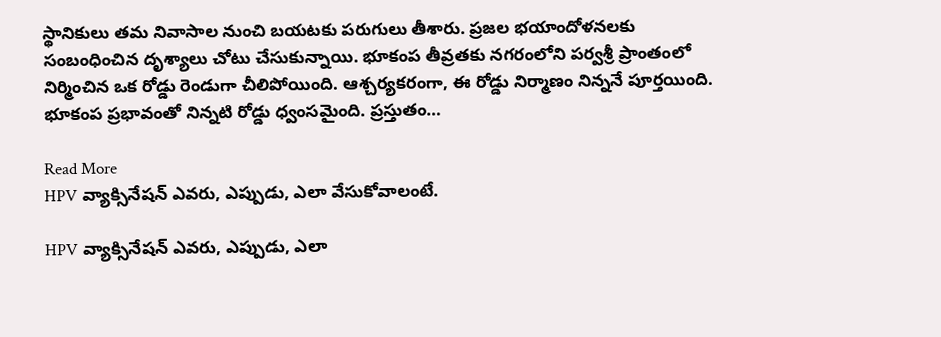స్థానికులు తమ నివాసాల నుంచి బయటకు పరుగులు తీశారు. ప్రజల భయాందోళనలకు సంబంధించిన దృశ్యాలు చోటు చేసుకున్నాయి. భూకంప తీవ్రతకు నగరంలోని పర్వశ్రీ ప్రాంతంలో నిర్మించిన ఒక రోడ్డు రెండుగా చీలిపోయింది. ఆశ్చర్యకరంగా, ఈ రోడ్డు నిర్మాణం నిన్ననే పూర్తయింది. భూకంప ప్రభావంతో నిన్నటి రోడ్డు ధ్వంసమైంది. ప్రస్తుతం…

Read More
HPV వ్యాక్సినేషన్ ఎవరు, ఎప్పుడు, ఎలా వేసుకోవాలంటే.

HPV వ్యాక్సినేషన్ ఎవరు, ఎప్పుడు, ఎలా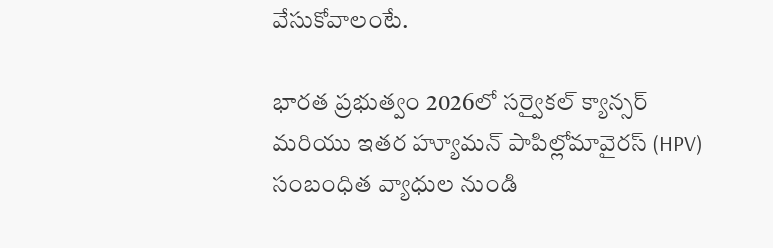వేసుకోవాలంటే.

భారత ప్రభుత్వం 2026లో సర్వైకల్ క్యాన్సర్ మరియు ఇతర హ్యూమన్ పాపిల్లోమావైరస్ (HPV) సంబంధిత వ్యాధుల నుండి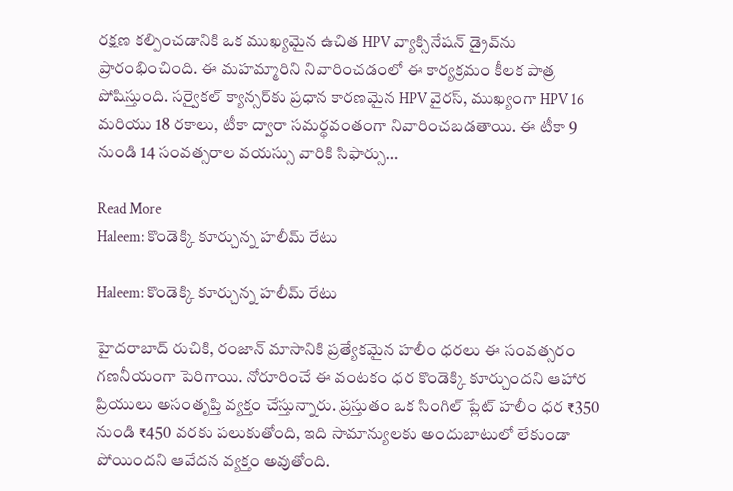రక్షణ కల్పించడానికి ఒక ముఖ్యమైన ఉచిత HPV వ్యాక్సినేషన్ డ్రైవ్‌ను ప్రారంభించింది. ఈ మహమ్మారిని నివారించడంలో ఈ కార్యక్రమం కీలక పాత్ర పోషిస్తుంది. సర్వైకల్ క్యాన్సర్‌కు ప్రధాన కారణమైన HPV వైరస్, ముఖ్యంగా HPV 16 మరియు 18 రకాలు, టీకా ద్వారా సమర్థవంతంగా నివారించబడతాయి. ఈ టీకా 9 నుండి 14 సంవత్సరాల వయస్సు వారికి సిఫార్సు…

Read More
Haleem: కొండెక్కి కూర్చున్న హలీమ్ రేటు

Haleem: కొండెక్కి కూర్చున్న హలీమ్ రేటు

హైదరాబాద్‌ రుచికి, రంజాన్ మాసానికి ప్రత్యేకమైన హలీం ధరలు ఈ సంవత్సరం గణనీయంగా పెరిగాయి. నోరూరించే ఈ వంటకం ధర కొండెక్కి కూర్చుందని ఆహార ప్రియులు అసంతృప్తి వ్యక్తం చేస్తున్నారు. ప్రస్తుతం ఒక సింగిల్ ప్లేట్ హలీం ధర ₹350 నుండి ₹450 వరకు పలుకుతోంది, ఇది సామాన్యులకు అందుబాటులో లేకుండా పోయిందని ఆవేదన వ్యక్తం అవుతోంది.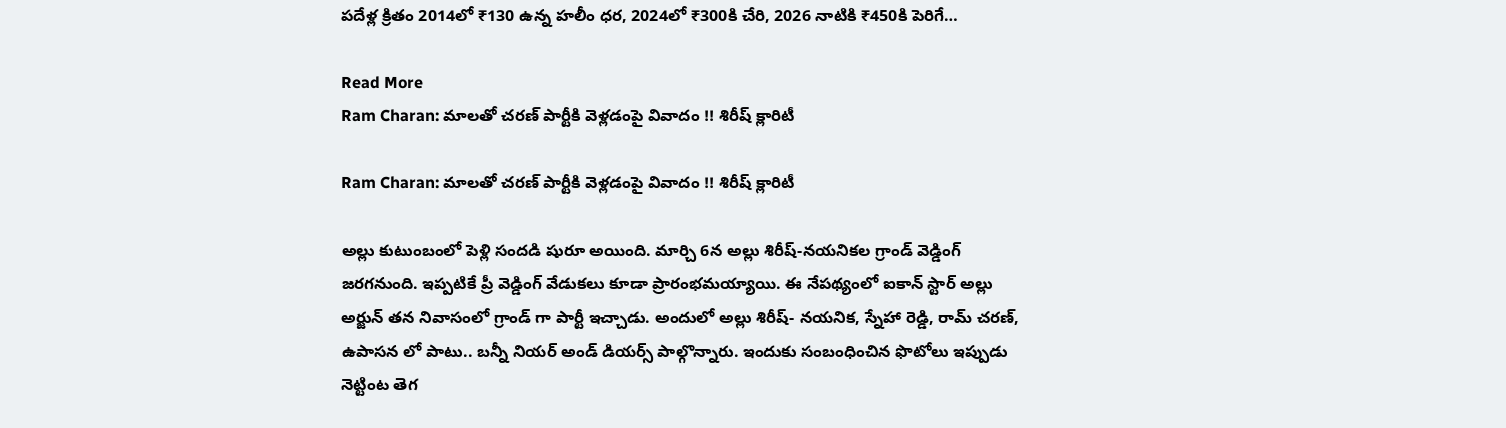పదేళ్ల క్రితం 2014లో ₹130 ఉన్న హలీం ధర, 2024లో ₹300కి చేరి, 2026 నాటికి ₹450కి పెరిగే…

Read More
Ram Charan: మాలతో చరణ్‌ పార్టీకి వెళ్లడంపై వివాదం !! శిరీష్‌ క్లారిటీ

Ram Charan: మాలతో చరణ్‌ పార్టీకి వెళ్లడంపై వివాదం !! శిరీష్‌ క్లారిటీ

అల్లు కుటుంబంలో పెళ్లి సందడి షురూ అయింది. మార్చి 6న అల్లు శిరీష్‌-నయనికల గ్రాండ్ వెడ్డింగ్ జరగనుంది. ఇప్పటికే ప్రీ వెడ్డింగ్ వేడుకలు కూడా ప్రారంభమయ్యాయి. ఈ నేపథ్యంలో ఐకాన్ స్టార్ అల్లు అర్జున్ తన నివాసంలో గ్రాండ్ గా పార్టీ ఇచ్చాడు. అందులో అల్లు శిరీష్- నయనిక, స్నేహా రెడ్డి, రామ్ చరణ్, ఉపాసన లో పాటు.. బన్నీ నియర్ అండ్ డియర్స్‌ పాల్గొన్నారు. ఇందుకు సంబంధించిన ఫొటోలు ఇప్పుడు నెట్టింట తెగ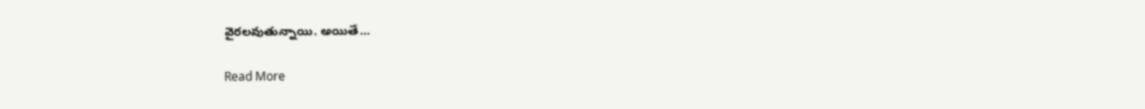వైరలవుతున్నాయి. అయితే…

Read More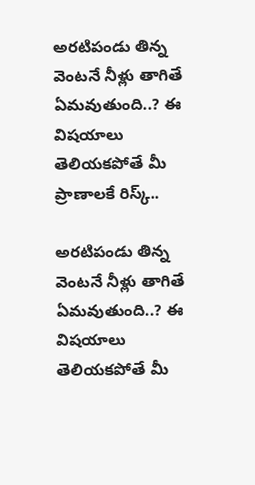అరటిపండు తిన్న వెంటనే నీళ్లు తాగితే ఏమవుతుంది..? ఈ విషయాలు తెలియకపోతే మీ ప్రాణాలకే రిస్క్..

అరటిపండు తిన్న వెంటనే నీళ్లు తాగితే ఏమవుతుంది..? ఈ విషయాలు తెలియకపోతే మీ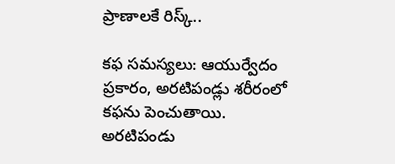ప్రాణాలకే రిస్క్..

కఫ సమస్యలు: ఆయుర్వేదం ప్రకారం, అరటిపండ్లు శరీరంలో కఫను పెంచుతాయి. అరటిపండు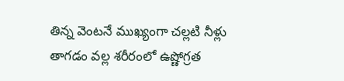తిన్న వెంటనే ముఖ్యంగా చల్లటి నీళ్లు తాగడం వల్ల శరీరంలో ఉష్ణోగ్రత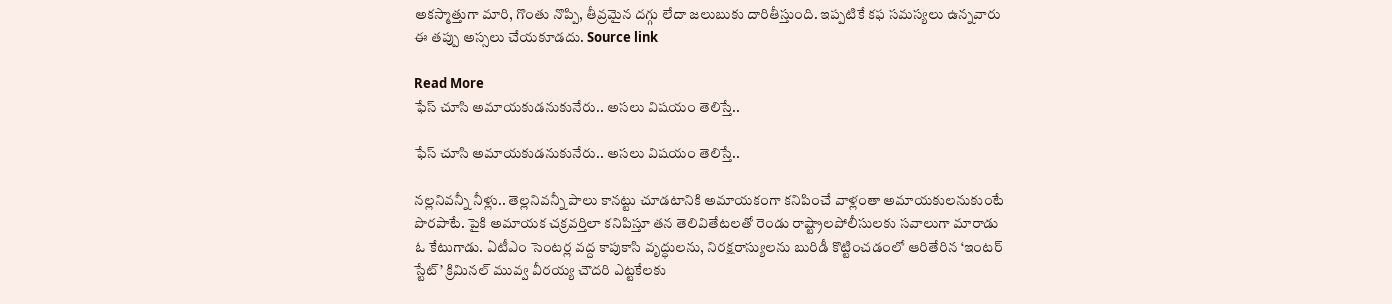అకస్మాత్తుగా మారి, గొంతు నొప్పి, తీవ్రమైన దగ్గు లేదా జలుబుకు దారితీస్తుంది. ఇప్పటికే కఫ సమస్యలు ఉన్నవారు ఈ తప్పు అస్సలు చేయకూడదు. Source link

Read More
ఫేస్ చూసి అమాయకుడనుకునేరు.. అసలు విషయం తెలిస్తే..

ఫేస్ చూసి అమాయకుడనుకునేరు.. అసలు విషయం తెలిస్తే..

నల్లనివన్నీ నీళ్లు.. తెల్లనివన్నీ పాలు కానట్టు చూడటానికి అమాయకంగా కనిపించే వాళ్లంతా అమాయకులనుకుంటే పొరపాటే. పైకి అమాయక చక్రవర్తిలా కనిపిస్తూ తన తెలివితేటలతో రెండు రాష్ట్రాలపోలీసులకు సవాలుగా మారాడు ఓ కేటుగాడు. ఏటీఎం సెంటర్ల వద్ద కాపుకాసి వృద్ధులను, నిరక్షరాస్యులను బురిడీ కొట్టించడంలో ఆరితేరిన ‘ఇంటర్ స్టేట్’ క్రిమినల్ మువ్వ వీరయ్య చౌదరి ఎట్టకేలకు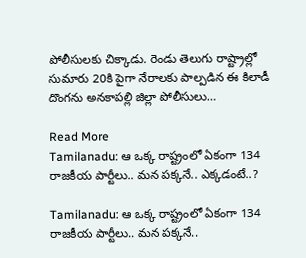పోలీసులకు చిక్కాడు. రెండు తెలుగు రాష్ట్రాల్లో సుమారు 20కి పైగా నేరాలకు పాల్పడిన ఈ కిలాడీ దొంగను అనకాపల్లి జిల్లా పోలీసులు…

Read More
Tamilanadu: ఆ ఒక్క రాష్ట్రంలో ఏకంగా 134 రాజకీయ పార్టీలు.. మన పక్కనే.. ఎక్కడంటే..?

Tamilanadu: ఆ ఒక్క రాష్ట్రంలో ఏకంగా 134 రాజకీయ పార్టీలు.. మన పక్కనే..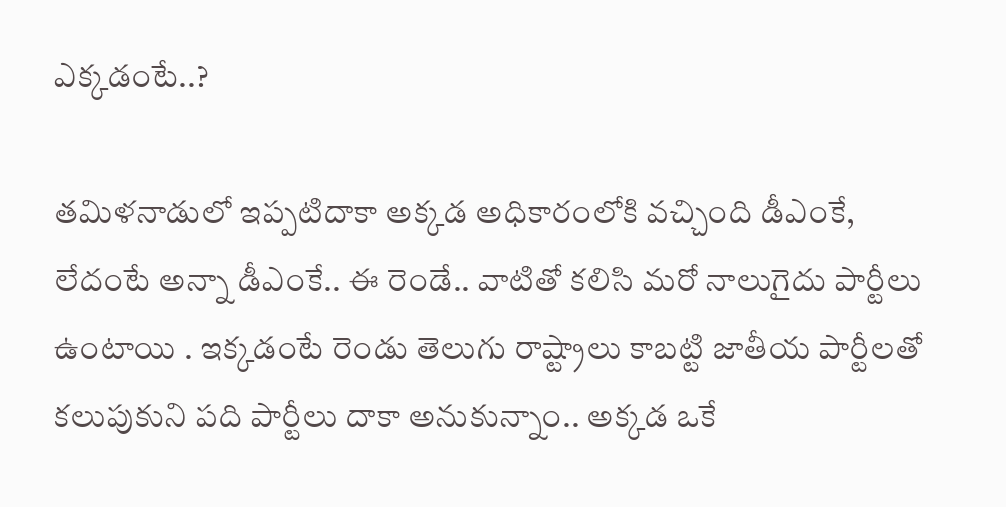ఎక్కడంటే..?

తమిళనాడులో ఇప్పటిదాకా అక్కడ అధికారంలోకి వచ్చింది డీఎంకే, లేదంటే అన్నా డీఎంకే.. ఈ రెండే.. వాటితో కలిసి మరో నాలుగైదు పార్టీలు ఉంటాయి . ఇక్కడంటే రెండు తెలుగు రాష్ట్రాలు కాబట్టి జాతీయ పార్టీలతో కలుపుకుని పది పార్టీలు దాకా అనుకున్నాం.. అక్కడ ఒకే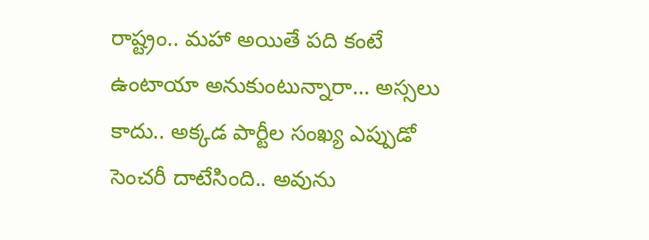రాష్ట్రం.. మహా అయితే పది కంటే ఉంటాయా అనుకుంటున్నారా… అస్సలు కాదు.. అక్కడ పార్టీల సంఖ్య ఎప్పుడో సెంచరీ దాటేసింది.. అవును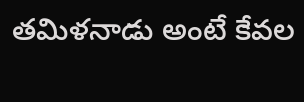తమిళనాడు అంటే కేవల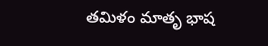తమిళం మాతృ భాష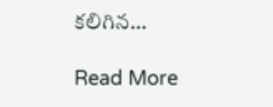కలిగిన…

Read More